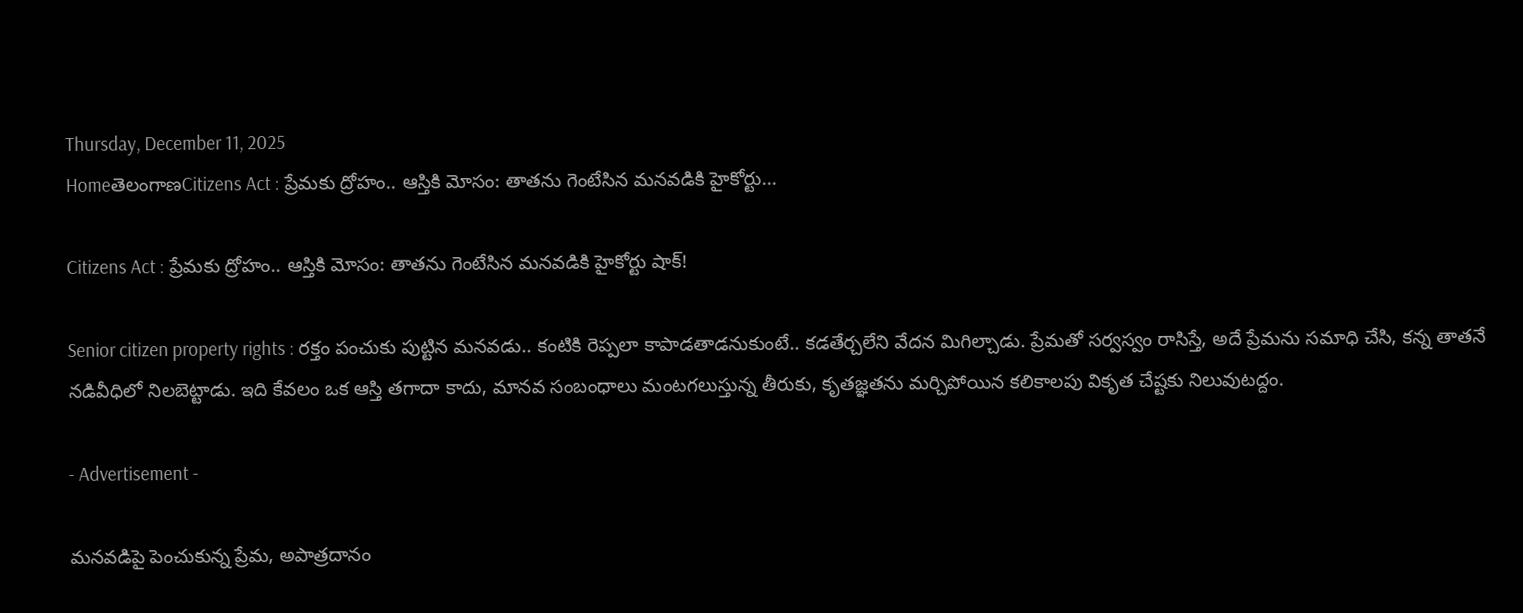Thursday, December 11, 2025
HomeతెలంగాణCitizens Act : ప్రేమకు ద్రోహం.. ఆస్తికి మోసం: తాతను గెంటేసిన మనవడికి హైకోర్టు...

Citizens Act : ప్రేమకు ద్రోహం.. ఆస్తికి మోసం: తాతను గెంటేసిన మనవడికి హైకోర్టు షాక్!

Senior citizen property rights : రక్తం పంచుకు పుట్టిన మనవడు.. కంటికి రెప్పలా కాపాడతాడనుకుంటే.. కడతేర్చలేని వేదన మిగిల్చాడు. ప్రేమతో సర్వస్వం రాసిస్తే, అదే ప్రేమను సమాధి చేసి, కన్న తాతనే నడివీధిలో నిలబెట్టాడు. ఇది కేవలం ఒక ఆస్తి తగాదా కాదు, మానవ సంబంధాలు మంటగలుస్తున్న తీరుకు, కృతజ్ఞతను మర్చిపోయిన కలికాలపు వికృత చేష్టకు నిలువుటద్దం.

- Advertisement -

మనవడిపై పెంచుకున్న ప్రేమ, అపాత్రదానం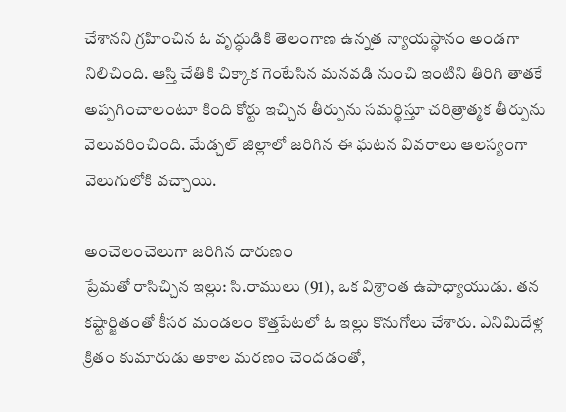చేశానని గ్రహించిన ఓ వృద్ధుడికి తెలంగాణ ఉన్నత న్యాయస్థానం అండగా నిలిచింది. ఆస్తి చేతికి చిక్కాక గెంటేసిన మనవడి నుంచి ఇంటిని తిరిగి తాతకే అప్పగించాలంటూ కింది కోర్టు ఇచ్చిన తీర్పును సమర్థిస్తూ చరిత్రాత్మక తీర్పును వెలువరించింది. మేడ్చల్ జిల్లాలో జరిగిన ఈ ఘటన వివరాలు ఆలస్యంగా వెలుగులోకి వచ్చాయి.

అంచెలంచెలుగా జరిగిన దారుణం
ప్రేమతో రాసిచ్చిన ఇల్లు: సి.రాములు (91), ఒక విశ్రాంత ఉపాధ్యాయుడు. తన కష్టార్జితంతో కీసర మండలం కొత్తపేటలో ఓ ఇల్లు కొనుగోలు చేశారు. ఎనిమిదేళ్ల క్రితం కుమారుడు అకాల మరణం చెందడంతో,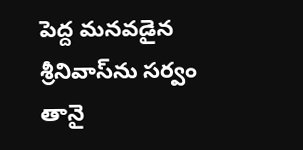పెద్ద మనవడైన శ్రీనివాస్‌ను సర్వం తానై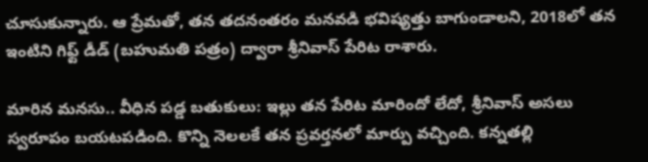చూసుకున్నారు. ఆ ప్రేమతో, తన తదనంతరం మనవడి భవిష్యత్తు బాగుండాలని, 2018లో తన ఇంటిని గిఫ్ట్ డీడ్ (బహుమతి పత్రం) ద్వారా శ్రీనివాస్ పేరిట రాశారు.

మారిన మనసు.. వీధిన పడ్డ బతుకులు: ఇల్లు తన పేరిట మారిందో లేదో, శ్రీనివాస్ అసలు స్వరూపం బయటపడింది. కొన్ని నెలలకే తన ప్రవర్తనలో మార్పు వచ్చింది. కన్నతల్లి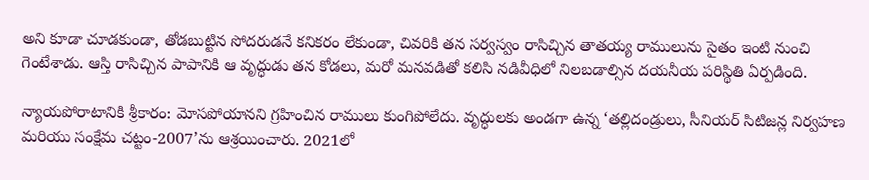అని కూడా చూడకుండా, తోడబుట్టిన సోదరుడనే కనికరం లేకుండా, చివరికి తన సర్వస్వం రాసిచ్చిన తాతయ్య రాములును సైతం ఇంటి నుంచి గెంటేశాడు. ఆస్తి రాసిచ్చిన పాపానికి ఆ వృద్ధుడు తన కోడలు, మరో మనవడితో కలిసి నడివీధిలో నిలబడాల్సిన దయనీయ పరిస్థితి ఏర్పడింది.

న్యాయపోరాటానికి శ్రీకారం: మోసపోయానని గ్రహించిన రాములు కుంగిపోలేదు. వృద్ధులకు అండగా ఉన్న ‘తల్లిదండ్రులు, సీనియర్ సిటిజన్ల నిర్వహణ మరియు సంక్షేమ చట్టం-2007’ను ఆశ్రయించారు. 2021లో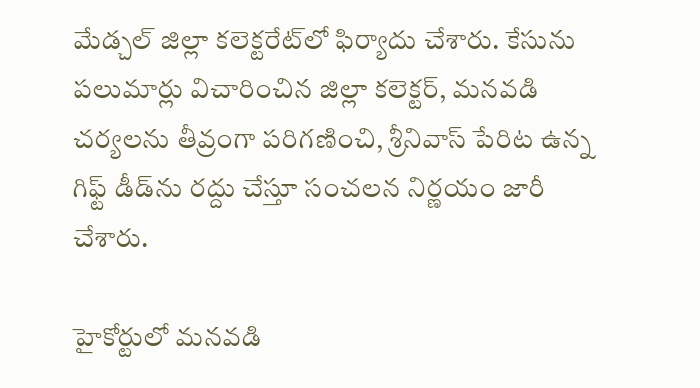మేడ్చల్ జిల్లా కలెక్టరేట్‌లో ఫిర్యాదు చేశారు. కేసును పలుమార్లు విచారించిన జిల్లా కలెక్టర్, మనవడి చర్యలను తీవ్రంగా పరిగణించి, శ్రీనివాస్ పేరిట ఉన్న గిఫ్ట్ డీడ్‌ను రద్దు చేస్తూ సంచలన నిర్ణయం జారీ చేశారు.

హైకోర్టులో మనవడి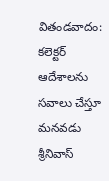వితండవాదం: కలెక్టర్ ఆదేశాలను సవాలు చేస్తూ మనవడు శ్రీనివాస్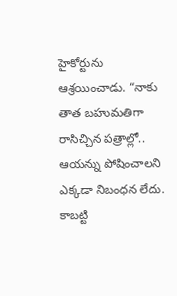హైకోర్టును ఆశ్రయించాడు. “నాకు తాత బహుమతిగా రాసిచ్చిన పత్రాల్లో.. ఆయన్ను పోషించాలని ఎక్కడా నిబంధన లేదు. కాబట్టి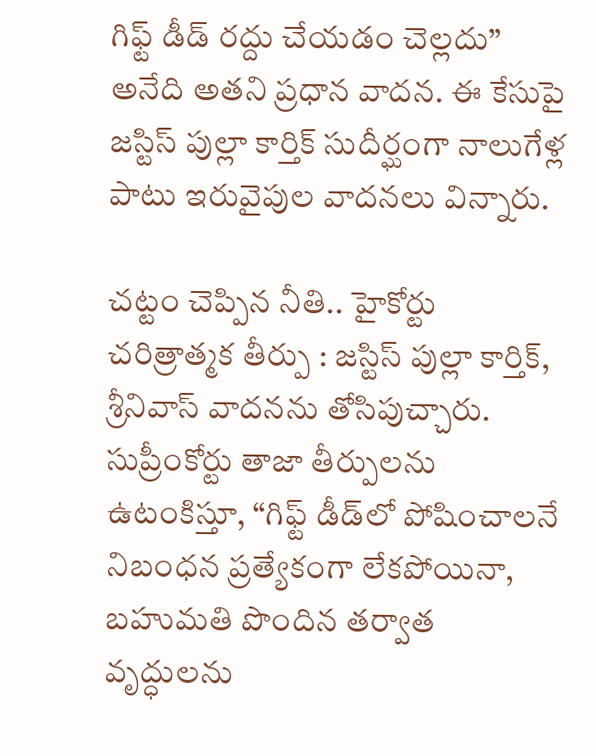గిఫ్ట్ డీడ్ రద్దు చేయడం చెల్లదు” అనేది అతని ప్రధాన వాదన. ఈ కేసుపై జస్టిస్ పుల్లా కార్తిక్ సుదీర్ఘంగా నాలుగేళ్ల పాటు ఇరువైపుల వాదనలు విన్నారు.

చట్టం చెప్పిన నీతి.. హైకోర్టు చరిత్రాత్మక తీర్పు : జస్టిస్ పుల్లా కార్తిక్, శ్రీనివాస్ వాదనను తోసిపుచ్చారు. సుప్రీంకోర్టు తాజా తీర్పులను ఉటంకిస్తూ, “గిఫ్ట్ డీడ్‌లో పోషించాలనే నిబంధన ప్రత్యేకంగా లేకపోయినా, బహుమతి పొందిన తర్వాత వృద్ధులను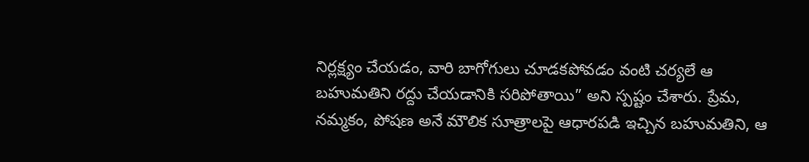నిర్లక్ష్యం చేయడం, వారి బాగోగులు చూడకపోవడం వంటి చర్యలే ఆ బహుమతిని రద్దు చేయడానికి సరిపోతాయి” అని స్పష్టం చేశారు. ప్రేమ, నమ్మకం, పోషణ అనే మౌలిక సూత్రాలపై ఆధారపడి ఇచ్చిన బహుమతిని, ఆ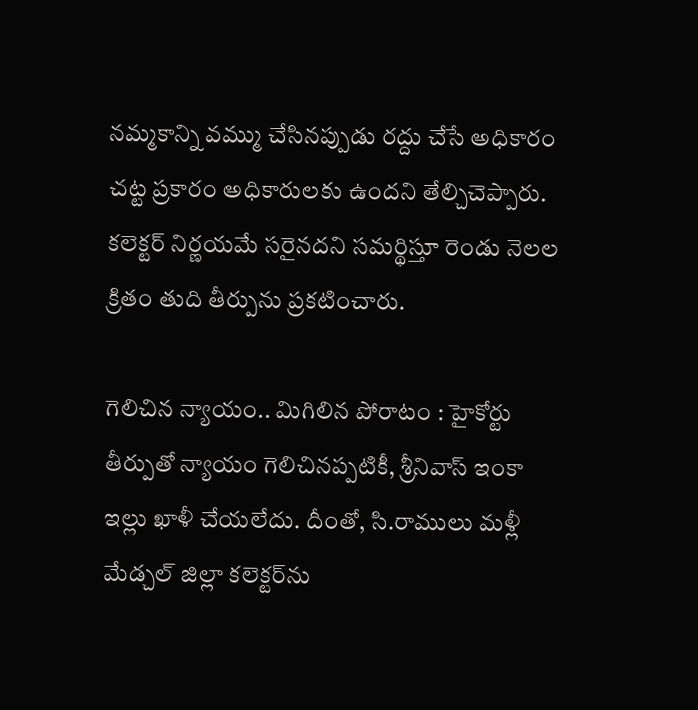నమ్మకాన్ని వమ్ము చేసినప్పుడు రద్దు చేసే అధికారం చట్ట ప్రకారం అధికారులకు ఉందని తేల్చిచెప్పారు. కలెక్టర్ నిర్ణయమే సరైనదని సమర్థిస్తూ రెండు నెలల క్రితం తుది తీర్పును ప్రకటించారు.

గెలిచిన న్యాయం.. మిగిలిన పోరాటం : హైకోర్టు తీర్పుతో న్యాయం గెలిచినప్పటికీ, శ్రీనివాస్ ఇంకా ఇల్లు ఖాళీ చేయలేదు. దీంతో, సి.రాములు మళ్లీ మేడ్చల్ జిల్లా కలెక్టర్‌ను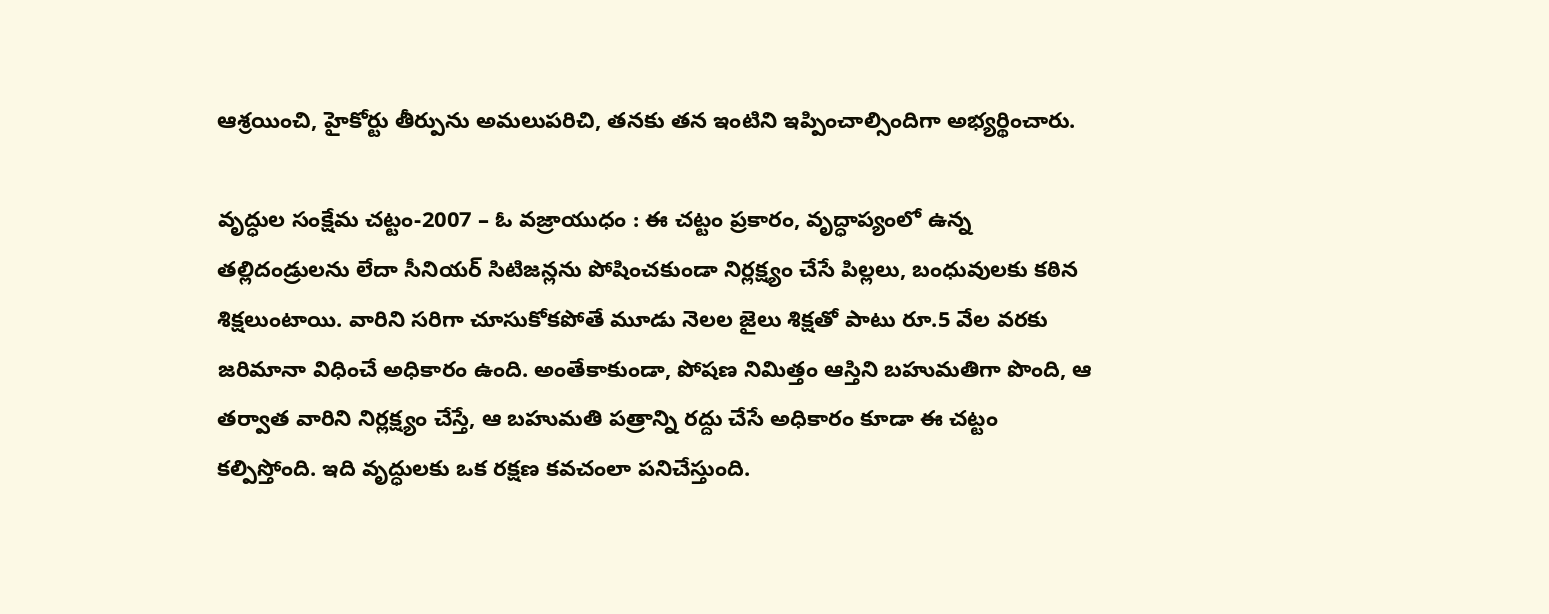ఆశ్రయించి, హైకోర్టు తీర్పును అమలుపరిచి, తనకు తన ఇంటిని ఇప్పించాల్సిందిగా అభ్యర్థించారు.

వృద్ధుల సంక్షేమ చట్టం-2007 – ఓ వజ్రాయుధం : ఈ చట్టం ప్రకారం, వృద్ధాప్యంలో ఉన్న తల్లిదండ్రులను లేదా సీనియర్ సిటిజన్లను పోషించకుండా నిర్లక్ష్యం చేసే పిల్లలు, బంధువులకు కఠిన శిక్షలుంటాయి. వారిని సరిగా చూసుకోకపోతే మూడు నెలల జైలు శిక్షతో పాటు రూ.5 వేల వరకు జరిమానా విధించే అధికారం ఉంది. అంతేకాకుండా, పోషణ నిమిత్తం ఆస్తిని బహుమతిగా పొంది, ఆ తర్వాత వారిని నిర్లక్ష్యం చేస్తే, ఆ బహుమతి పత్రాన్ని రద్దు చేసే అధికారం కూడా ఈ చట్టం కల్పిస్తోంది. ఇది వృద్ధులకు ఒక రక్షణ కవచంలా పనిచేస్తుంది.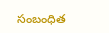సంబంధిత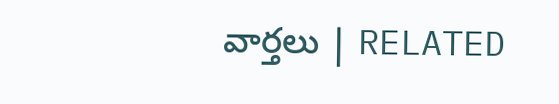వార్తలు | RELATED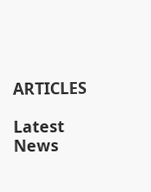ARTICLES

Latest News